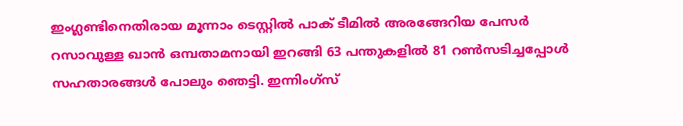ഇംഗ്ലണ്ടിനെതിരായ മൂന്നാം ടെസ്റ്റില്‍ പാക്‌ ടീമില്‍ അരങ്ങേറിയ പേസര്‍ റസാവുള്ള ഖാന്‍ ഒമ്പതാമനായി ഇറങ്ങി 63 പന്തുകളില്‍ 81 റണ്‍സടിച്ചപ്പോള്‍ സഹതാരങ്ങള്‍ പോലും ഞെട്ടി. ഇന്നിംഗ്‌സ്‌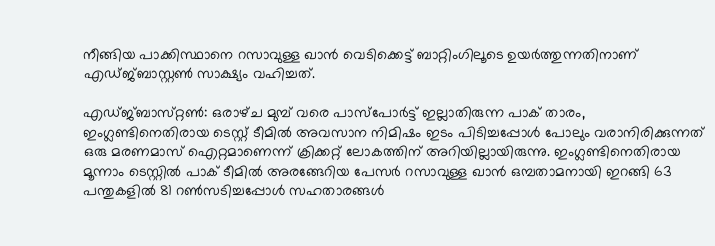നീങ്ങിയ പാക്കിസ്ഥാനെ റസാവുള്ള ഖാന്‍ വെടിക്കെട്ട്‌ ബാറ്റിംഗിലൂടെ ഉയര്‍ത്തുന്നതിനാണ്‌ എഡ്‌ജ്‌ബാസ്റ്റണ്‍ സാക്ഷ്യം വഹിച്ചത്‌.

എഡ്‌ജ്‌ബാസ്‌റ്റണ്‍: ഒരാഴ്‌ച മുമ്പ്‌ വരെ പാസ്‌പോര്‍ട്ട്‌ ഇല്ലാതിരുന്ന പാക്‌ താരം, ഇംഗ്ലണ്ടിനെതിരായ ടെസ്റ്റ്‌ ടീമില്‍ അവസാന നിമിഷം ഇടം പിടിച്ചപ്പോള്‍ പോലും വരാനിരിക്കുന്നത്‌ ഒരു മരണമാസ്‌ ഐറ്റമാണെന്ന്‌ ക്രിക്കറ്റ്‌ ലോകത്തിന്‌ അറിയില്ലായിരുന്നു. ഇംഗ്ലണ്ടിനെതിരായ മൂന്നാം ടെസ്റ്റില്‍ പാക്‌ ടീമില്‍ അരങ്ങേറിയ പേസര്‍ റസാവുള്ള ഖാന്‍ ഒമ്പതാമനായി ഇറങ്ങി 63 പന്തുകളില്‍ 81 റണ്‍സടിച്ചപ്പോള്‍ സഹതാരങ്ങള്‍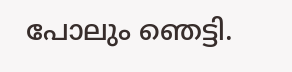പോലും ഞെട്ടി.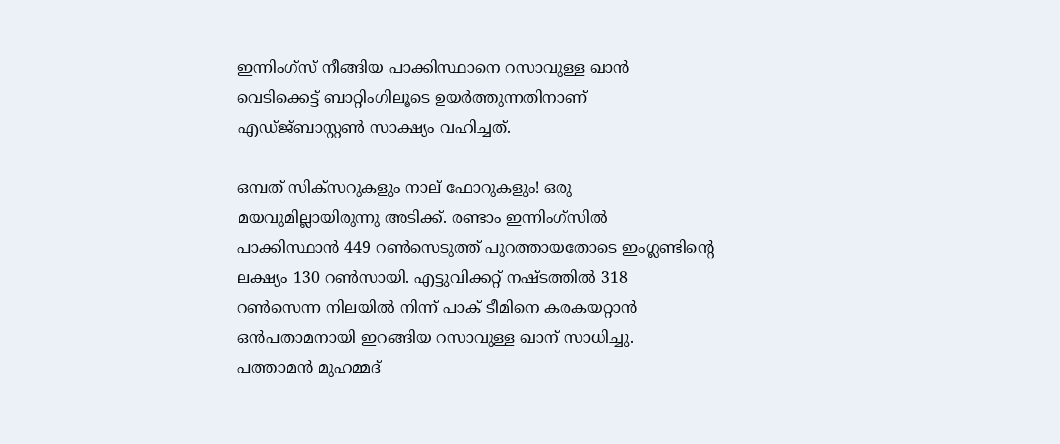ഇന്നിംഗ്‌സ്‌ നീങ്ങിയ പാക്കിസ്ഥാനെ റസാവുള്ള ഖാന്‍ വെടിക്കെട്ട്‌ ബാറ്റിംഗിലൂടെ ഉയര്‍ത്തുന്നതിനാണ്‌ എഡ്‌ജ്‌ബാസ്റ്റണ്‍ സാക്ഷ്യം വഹിച്ചത്‌.

ഒമ്പത്‌ സിക്‌സറുകളും നാല്‌ ഫോറുകളും! ഒരു മയവുമില്ലായിരുന്നു അടിക്ക്‌. രണ്ടാം ഇന്നിംഗ്‌സില്‍ പാക്കിസ്ഥാന്‍ 449 റണ്‍സെടുത്ത്‌ പുറത്തായതോടെ ഇംഗ്ലണ്ടിന്റെ ലക്ഷ്യം 130 റണ്‍സായി. എട്ടുവിക്കറ്റ്‌ നഷ്ടത്തില്‍ 318 റണ്‍സെന്ന നിലയില്‍ നിന്ന്‌ പാക്‌ ടീമിനെ കരകയറ്റാന്‍ ഒന്‍പതാമനായി ഇറങ്ങിയ റസാവുള്ള ഖാന്‌ സാധിച്ചു. പത്താമന്‍ മുഹമ്മദ്‌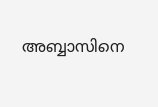അബ്ബാസിനെ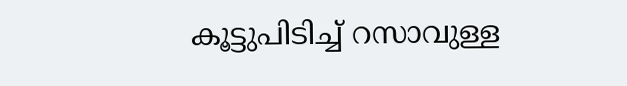കൂട്ടുപിടിച്ച്‌ റസാവുള്ള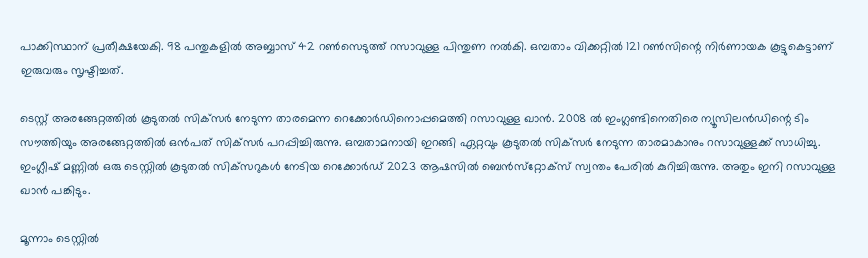പാക്കിസ്ഥാന്‌ പ്രതീക്ഷയേകി. 98 പന്തുകളില്‍ അബ്ബാസ്‌ 42 റണ്‍സെടുത്ത്‌ റസാവുള്ള പിന്തുണ നല്‍കി. ഒമ്പതാം വിക്കറ്റില്‍ 121 റണ്‍സിന്റെ നിര്‍ണായക കൂട്ടുകെട്ടാണ്‌ ഇരുവരും സൃഷ്ടിച്ചത്‌.

ടെസ്റ്റ്‌ അരങ്ങേറ്റത്തില്‍ കൂടുതല്‍ സിക്‌സര്‍ നേടുന്ന താരമെന്ന റെക്കോര്‍ഡിനൊപ്പമെത്തി റസാവുള്ള ഖാന്‍. 2008 ല്‍ ഇംഗ്ലണ്ടിനെതിരെ ന്യൂസിലന്‍ഡിന്റെ ടിം സൗത്തിയും അരങ്ങേറ്റത്തില്‍ ഒന്‍പത്‌ സിക്‌സര്‍ പറപ്പിച്ചിരുന്നു. ഒമ്പതാമനായി ഇറങ്ങി ഏറ്റവും കൂടുതല്‍ സിക്‌സര്‍ നേടുന്ന താരമാകാനും റസാവുള്ളക്ക്‌ സാധിച്ചു. ഇംഗ്ലീഷ്‌ മണ്ണില്‍ ഒരു ടെസ്റ്റില്‍ കൂടുതല്‍ സിക്‌സറുകള്‍ നേടിയ റെക്കോര്‍ഡ്‌ 2023 ആഷസില്‍ ബെന്‍സ്‌റ്റോക്‌സ്‌ സ്വന്തം പേരില്‍ കുറിച്ചിരുന്നു. അതും ഇനി റസാവുള്ള ഖാന്‍ പങ്കിടും.

മൂന്നാം ടെസ്റ്റില്‍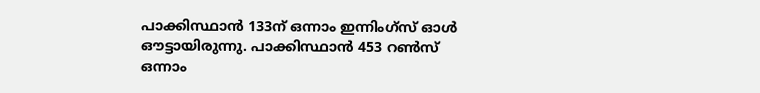പാക്കിസ്ഥാന്‍ 133ന്‌ ഒന്നാം ഇന്നിംഗ്‌സ്‌ ഓള്‍ ഔട്ടായിരുന്നു. പാക്കിസ്ഥാന്‍ 453 റണ്‍സ്‌ ഒന്നാം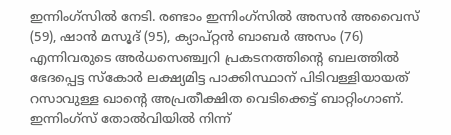ഇന്നിംഗ്‌സില്‍ നേടി. രണ്ടാം ഇന്നിംഗ്‌സില്‍ അസന്‍ അവൈസ്‌ (59), ഷാന്‍ മസൂദ്‌ (95), ക്യാപ്‌റ്റന്‍ ബാബര്‍ അസം (76) എന്നിവരുടെ അര്‍ധസെഞ്ച്വറി പ്രകടനത്തിന്റെ ബലത്തില്‍ ഭേദപ്പെട്ട സ്‌കോര്‍ ലക്ഷ്യമിട്ട പാക്കിസ്ഥാന്‌ പിടിവള്ളിയായത്‌ റസാവുള്ള ഖാന്റെ അപ്രതീക്ഷിത വെടിക്കെട്ട്‌ ബാറ്റിംഗാണ്‌. ഇന്നിംഗ്‌സ്‌ തോല്‍വിയില്‍ നിന്ന്‌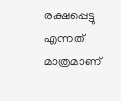രക്ഷപ്പെട്ടു എന്നത്‌ മാത്രമാണ്‌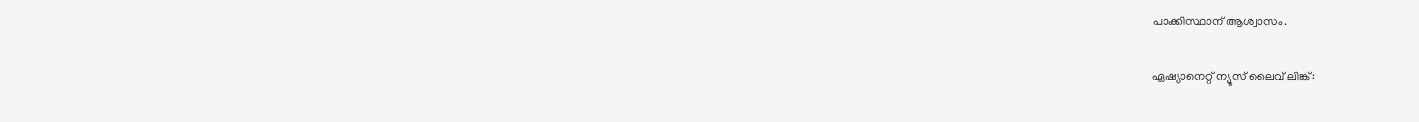പാക്കിസ്ഥാന്‌ ആശ്വാസം.

ഏഷ്യാനെറ്റ്‌ ന്യൂസ്‌ ലൈവ്‌ ലിങ്ക്‌: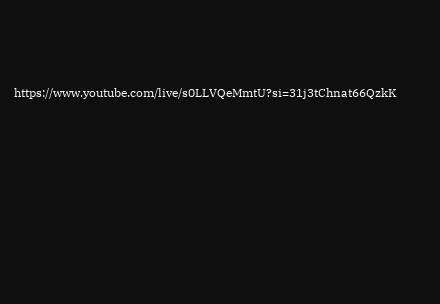https://www.youtube.com/live/s0LLVQeMmtU?si=31j3tChnat66QzkK